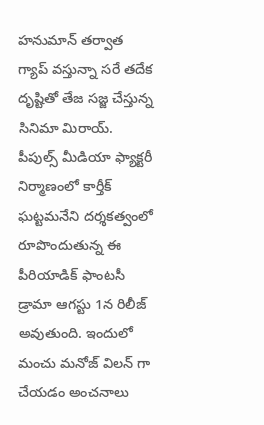హనుమాన్ తర్వాత గ్యాప్ వస్తున్నా సరే తదేక దృష్టితో తేజ సజ్జ చేస్తున్న సినిమా మిరాయ్. పీపుల్స్ మీడియా ఫ్యాక్టరీ నిర్మాణంలో కార్తీక్ ఘట్టమనేని దర్శకత్వంలో రూపొందుతున్న ఈ పీరియాడిక్ ఫాంటసీ డ్రామా ఆగస్టు 1న రిలీజ్ అవుతుంది. ఇందులో మంచు మనోజ్ విలన్ గా చేయడం అంచనాలు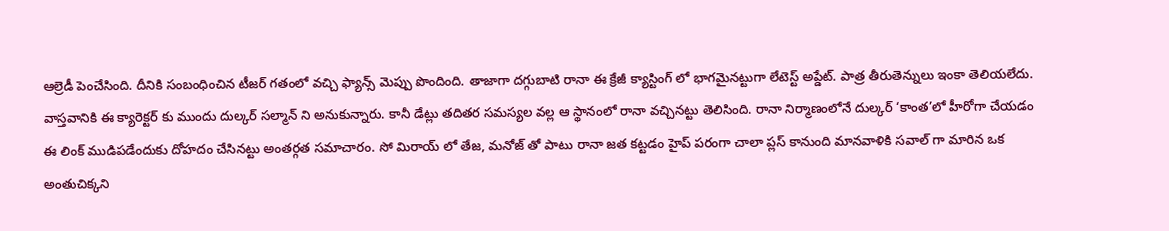ఆల్రెడీ పెంచేసింది. దీనికి సంబంధించిన టీజర్ గతంలో వచ్చి ఫ్యాన్స్ మెప్పు పొందింది. తాజాగా దగ్గుబాటి రానా ఈ క్రేజీ క్యాస్టింగ్ లో భాగమైనట్టుగా లేటెస్ట్ అప్డేట్. పాత్ర తీరుతెన్నులు ఇంకా తెలియలేదు.
వాస్తవానికి ఈ క్యారెక్టర్ కు ముందు దుల్కర్ సల్మాన్ ని అనుకున్నారు. కానీ డేట్లు తదితర సమస్యల వల్ల ఆ స్థానంలో రానా వచ్చినట్టు తెలిసింది. రానా నిర్మాణంలోనే దుల్కర్ ‘కాంత’లో హీరోగా చేయడం ఈ లింక్ ముడిపడేందుకు దోహదం చేసినట్టు అంతర్గత సమాచారం. సో మిరాయ్ లో తేజ, మనోజ్ తో పాటు రానా జత కట్టడం హైప్ పరంగా చాలా ప్లస్ కానుంది మానవాళికి సవాల్ గా మారిన ఒక అంతుచిక్కని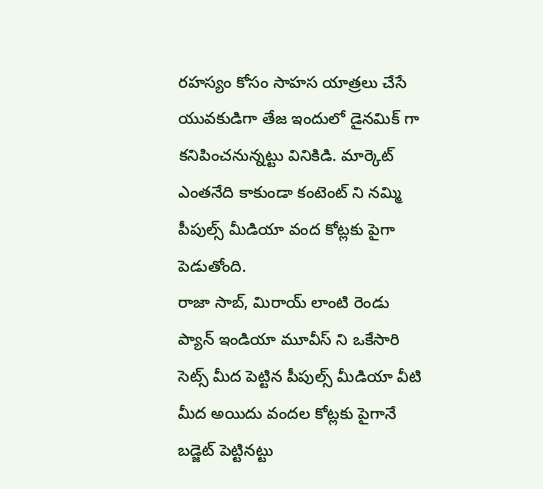రహస్యం కోసం సాహస యాత్రలు చేసే యువకుడిగా తేజ ఇందులో డైనమిక్ గా కనిపించనున్నట్టు వినికిడి. మార్కెట్ ఎంతనేది కాకుండా కంటెంట్ ని నమ్మి పీపుల్స్ మీడియా వంద కోట్లకు పైగా పెడుతోంది.
రాజా సాబ్, మిరాయ్ లాంటి రెండు ప్యాన్ ఇండియా మూవీస్ ని ఒకేసారి సెట్స్ మీద పెట్టిన పీపుల్స్ మీడియా వీటి మీద అయిదు వందల కోట్లకు పైగానే బడ్జెట్ పెట్టినట్టు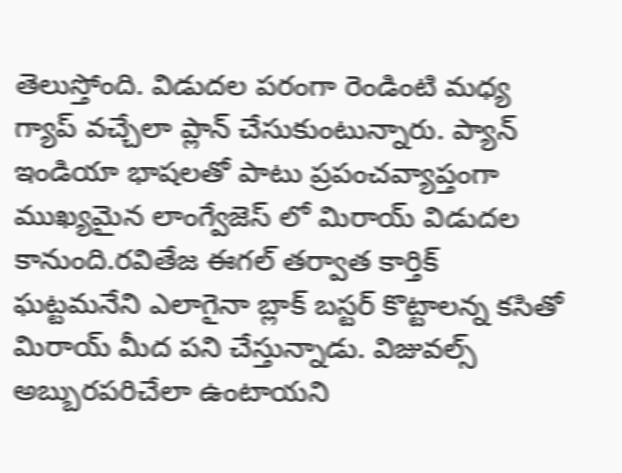తెలుస్తోంది. విడుదల పరంగా రెండింటి మధ్య గ్యాప్ వచ్చేలా ప్లాన్ చేసుకుంటున్నారు. ప్యాన్ ఇండియా భాషలతో పాటు ప్రపంచవ్యాప్తంగా ముఖ్యమైన లాంగ్వేజెస్ లో మిరాయ్ విడుదల కానుంది.రవితేజ ఈగల్ తర్వాత కార్తిక్ ఘట్టమనేని ఎలాగైనా బ్లాక్ బస్టర్ కొట్టాలన్న కసితో మిరాయ్ మీద పని చేస్తున్నాడు. విజువల్స్ అబ్బురపరిచేలా ఉంటాయని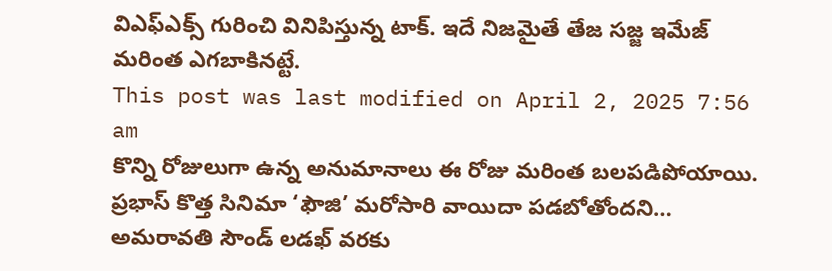విఎఫ్ఎక్స్ గురించి వినిపిస్తున్న టాక్. ఇదే నిజమైతే తేజ సజ్జ ఇమేజ్ మరింత ఎగబాకినట్టే.
This post was last modified on April 2, 2025 7:56 am
కొన్ని రోజులుగా ఉన్న అనుమానాలు ఈ రోజు మరింత బలపడిపోయాయి. ప్రభాస్ కొత్త సినిమా ‘ఫౌజి’ మరోసారి వాయిదా పడబోతోందని…
అమరావతి సౌండ్ లడఖ్ వరకు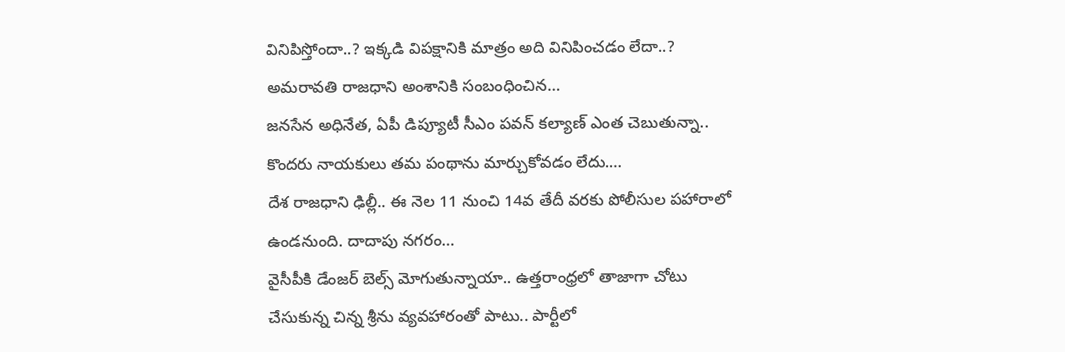వినిపిస్తోందా..? ఇక్కడి విపక్షానికి మాత్రం అది వినిపించడం లేదా..? అమరావతి రాజధాని అంశానికి సంబంధించిన…
జనసేన అధినేత, ఏపీ డిప్యూటీ సీఎం పవన్ కల్యాణ్ ఎంత చెబుతున్నా.. కొందరు నాయకులు తమ పంథాను మార్చుకోవడం లేదు.…
దేశ రాజధాని ఢిల్లీ.. ఈ నెల 11 నుంచి 14వ తేదీ వరకు పోలీసుల పహారాలో ఉండనుంది. దాదాపు నగరం…
వైసీపీకి డేంజర్ బెల్స్ మోగుతున్నాయా.. ఉత్తరాంధ్రలో తాజాగా చోటు చేసుకున్న చిన్న శ్రీను వ్యవహారంతో పాటు.. పార్టీలో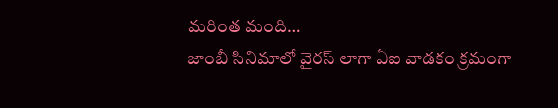మరింత మంది…
జాంబీ సినిమాలో వైరస్ లాగా ఏఐ వాడకం క్రమంగా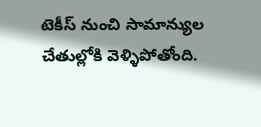టెకీస్ నుంచి సామాన్యుల చేతుల్లోకి వెళ్ళిపోతోంది.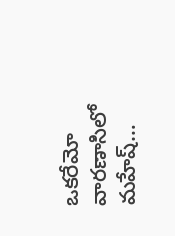ఒకరేమో వారణాసిలో మహేష్…